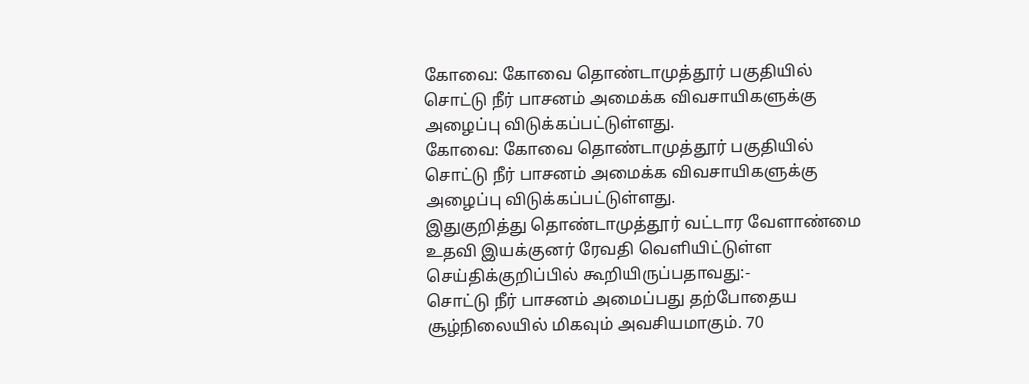கோவை: கோவை தொண்டாமுத்தூர் பகுதியில் சொட்டு நீர் பாசனம் அமைக்க விவசாயிகளுக்கு அழைப்பு விடுக்கப்பட்டுள்ளது.
கோவை: கோவை தொண்டாமுத்தூர் பகுதியில் சொட்டு நீர் பாசனம் அமைக்க விவசாயிகளுக்கு அழைப்பு விடுக்கப்பட்டுள்ளது.
இதுகுறித்து தொண்டாமுத்தூர் வட்டார வேளாண்மை உதவி இயக்குனர் ரேவதி வெளியிட்டுள்ள செய்திக்குறிப்பில் கூறியிருப்பதாவது:-
சொட்டு நீர் பாசனம் அமைப்பது தற்போதைய சூழ்நிலையில் மிகவும் அவசியமாகும். 70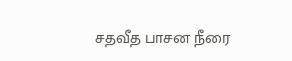சதவீத பாசன நீரை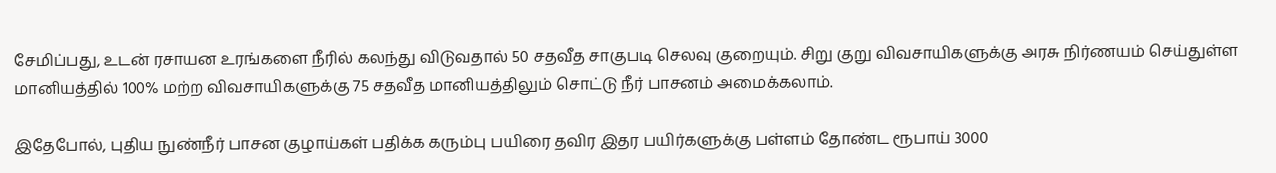சேமிப்பது, உடன் ரசாயன உரங்களை நீரில் கலந்து விடுவதால் 50 சதவீத சாகுபடி செலவு குறையும். சிறு குறு விவசாயிகளுக்கு அரசு நிர்ணயம் செய்துள்ள மானியத்தில் 100% மற்ற விவசாயிகளுக்கு 75 சதவீத மானியத்திலும் சொட்டு நீர் பாசனம் அமைக்கலாம்.

இதேபோல், புதிய நுண்நீர் பாசன குழாய்கள் பதிக்க கரும்பு பயிரை தவிர இதர பயிர்களுக்கு பள்ளம் தோண்ட ரூபாய் 3000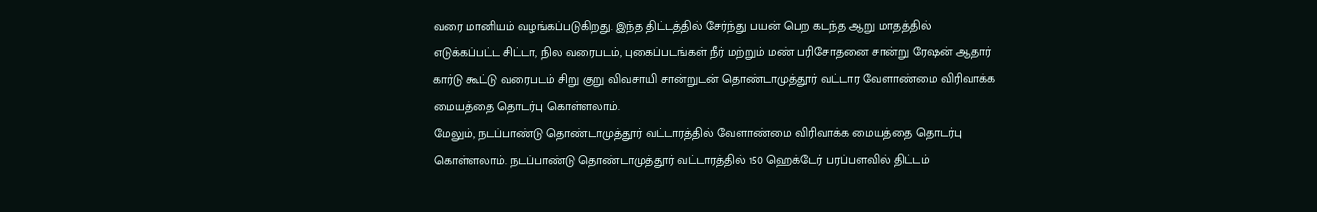வரை மானியம் வழங்கப்படுகிறது. இந்த திட்டத்தில் சேர்ந்து பயன் பெற கடந்த ஆறு மாதத்தில் எடுக்கப்பட்ட சிட்டா, நில வரைபடம், புகைப்படங்கள் நீர் மற்றும் மண் பரிசோதனை சான்று ரேஷன் ஆதார் கார்டு கூட்டு வரைபடம் சிறு குறு விவசாயி சான்றுடன் தொண்டாமுத்தூர் வட்டார வேளாண்மை விரிவாக்க மையத்தை தொடர்பு கொள்ளலாம்.
மேலும், நடப்பாண்டு தொண்டாமுத்தூர் வட்டாரத்தில் வேளாண்மை விரிவாக்க மையத்தை தொடர்பு கொள்ளலாம். நடப்பாண்டு தொண்டாமுத்தூர் வட்டாரத்தில் 150 ஹெக்டேர் பரப்பளவில் திட்டம்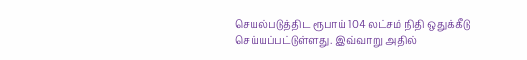செயல்படுத்திட ரூபாய் 104 லட்சம் நிதி ஒதுக்கீடு செய்யப்பட்டுள்ளது. இவ்வாறு அதில்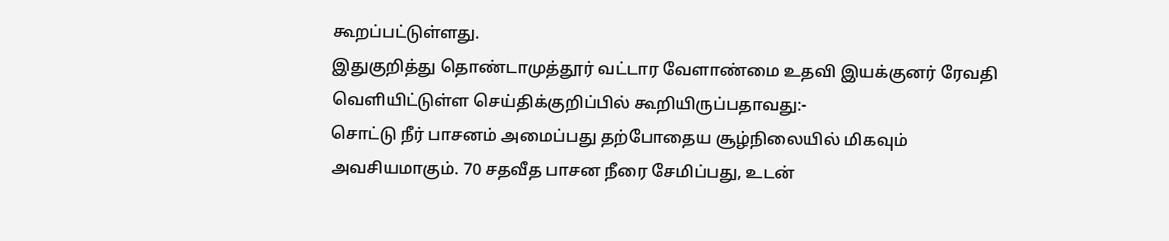கூறப்பட்டுள்ளது.
இதுகுறித்து தொண்டாமுத்தூர் வட்டார வேளாண்மை உதவி இயக்குனர் ரேவதி வெளியிட்டுள்ள செய்திக்குறிப்பில் கூறியிருப்பதாவது:-
சொட்டு நீர் பாசனம் அமைப்பது தற்போதைய சூழ்நிலையில் மிகவும் அவசியமாகும். 70 சதவீத பாசன நீரை சேமிப்பது, உடன்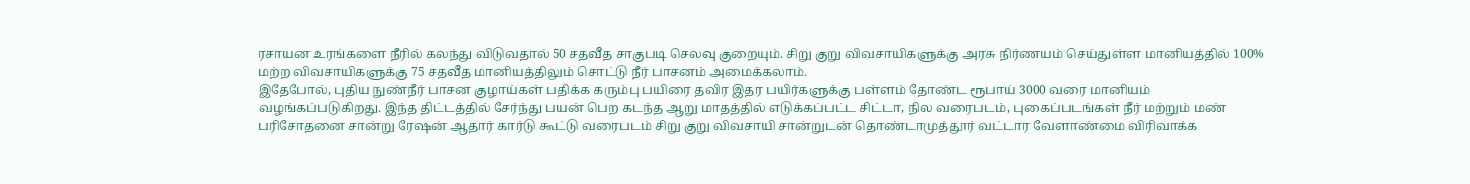ரசாயன உரங்களை நீரில் கலந்து விடுவதால் 50 சதவீத சாகுபடி செலவு குறையும். சிறு குறு விவசாயிகளுக்கு அரசு நிர்ணயம் செய்துள்ள மானியத்தில் 100% மற்ற விவசாயிகளுக்கு 75 சதவீத மானியத்திலும் சொட்டு நீர் பாசனம் அமைக்கலாம்.
இதேபோல், புதிய நுண்நீர் பாசன குழாய்கள் பதிக்க கரும்பு பயிரை தவிர இதர பயிர்களுக்கு பள்ளம் தோண்ட ரூபாய் 3000 வரை மானியம் வழங்கப்படுகிறது. இந்த திட்டத்தில் சேர்ந்து பயன் பெற கடந்த ஆறு மாதத்தில் எடுக்கப்பட்ட சிட்டா, நில வரைபடம், புகைப்படங்கள் நீர் மற்றும் மண் பரிசோதனை சான்று ரேஷன் ஆதார் கார்டு கூட்டு வரைபடம் சிறு குறு விவசாயி சான்றுடன் தொண்டாமுத்தூர் வட்டார வேளாண்மை விரிவாக்க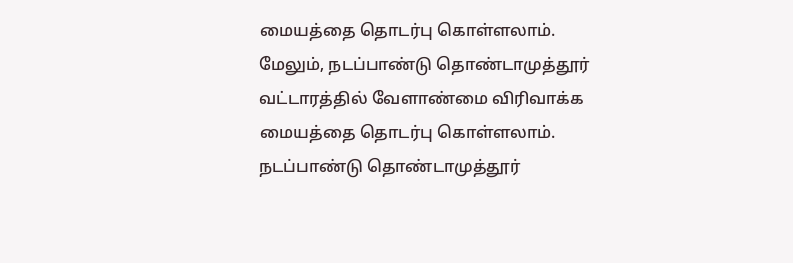மையத்தை தொடர்பு கொள்ளலாம்.
மேலும், நடப்பாண்டு தொண்டாமுத்தூர் வட்டாரத்தில் வேளாண்மை விரிவாக்க மையத்தை தொடர்பு கொள்ளலாம். நடப்பாண்டு தொண்டாமுத்தூர்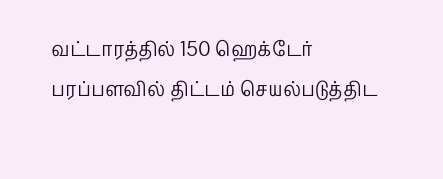வட்டாரத்தில் 150 ஹெக்டேர் பரப்பளவில் திட்டம் செயல்படுத்திட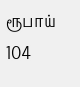ரூபாய் 104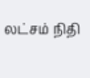லட்சம் நிதி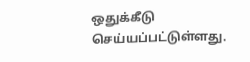ஒதுக்கீடு செய்யப்பட்டுள்ளது.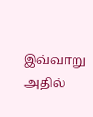இவ்வாறு அதில்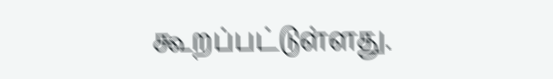கூறப்பட்டுள்ளது.